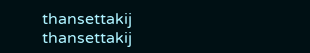thansettakij
thansettakij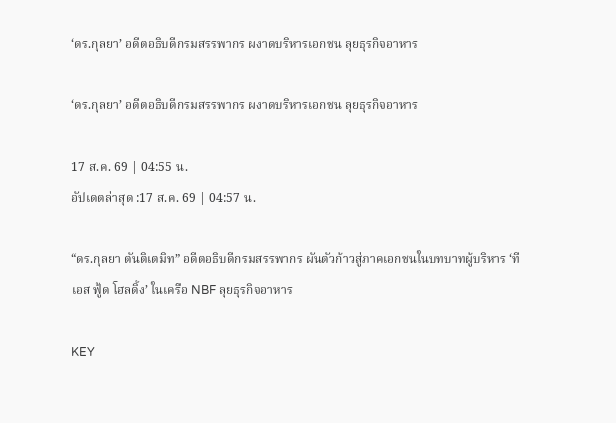‘ดร.กุลยา’ อดีตอธิบดีกรมสรรพากร ผงาดบริหารเอกชน ลุยธุรกิจอาหาร

‘ดร.กุลยา’ อดีตอธิบดีกรมสรรพากร ผงาดบริหารเอกชน ลุยธุรกิจอาหาร

17 ส.ค. 69 | 04:55 น.
อัปเดตล่าสุด :17 ส.ค. 69 | 04:57 น.

“ดร.กุลยา ตันติเตมิท” อดีตอธิบดีกรมสรรพากร ผันตัวก้าวสู่ภาคเอกชนในบทบาทผู้บริหาร ‘ที เอส ฟู้ด โฮลดิ้ง’ ในเครือ NBF ลุยธุรกิจอาหาร

KEY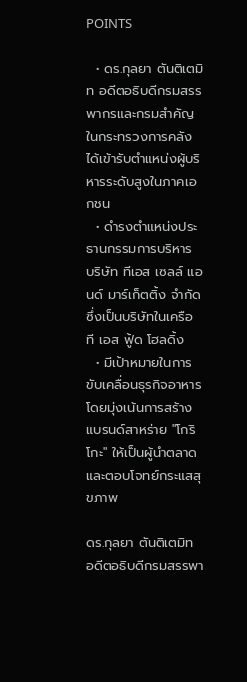POINTS

  • ดร.กุลยา ตันติเตมิท อดีตอธิบดีกรมสรรพากรและกรมสำคัญในกระทรวงการคลัง ได้เข้ารับตำแหน่งผู้บริหารระดับสูงในภาคเอกชน
  • ดำรงตำแหน่งประธานกรรมการบริหาร บริษัท ทีเอส เซลล์ แอนด์ มาร์เก็ตติ้ง จำกัด ซึ่งเป็นบริษัทในเครือ ที เอส ฟู้ด โฮลดิ้ง
  • มีเป้าหมายในการขับเคลื่อนธุรกิจอาหาร โดยมุ่งเน้นการสร้างแบรนด์สาหร่าย "โกริโกะ" ให้เป็นผู้นำตลาดและตอบโจทย์กระแสสุขภาพ

ดร.กุลยา ตันติเตมิท อดีตอธิบดีกรมสรรพา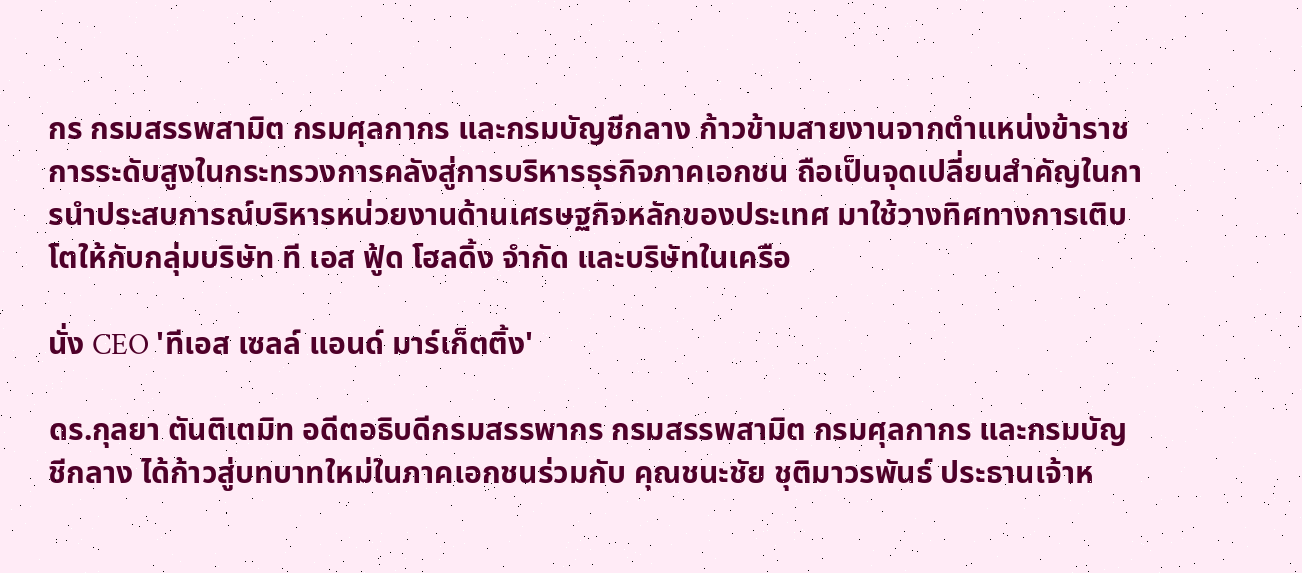กร กรมสรรพสามิต กรมศุลกากร และกรมบัญชีกลาง ก้าวข้ามสายงานจากตำแหน่งข้าราชการระดับสูงในกระทรวงการคลังสู่การบริหารธุรกิจภาคเอกชน ถือเป็นจุดเปลี่ยนสำคัญในการนำประสบการณ์บริหารหน่วยงานด้านเศรษฐกิจหลักของประเทศ มาใช้วางทิศทางการเติบโตให้กับกลุ่มบริษัท ที เอส ฟู้ด โฮลดิ้ง จำกัด และบริษัทในเครือ

นั่ง CEO 'ทีเอส เซลล์ แอนด์ มาร์เก็ตติ้ง'

ดร.กุลยา ตันติเตมิท อดีตอธิบดีกรมสรรพากร กรมสรรพสามิต กรมศุลกากร และกรมบัญชีกลาง ได้ก้าวสู่บทบาทใหม่ในภาคเอกชนร่วมกับ คุณชนะชัย ชุติมาวรพันธ์ ประธานเจ้าห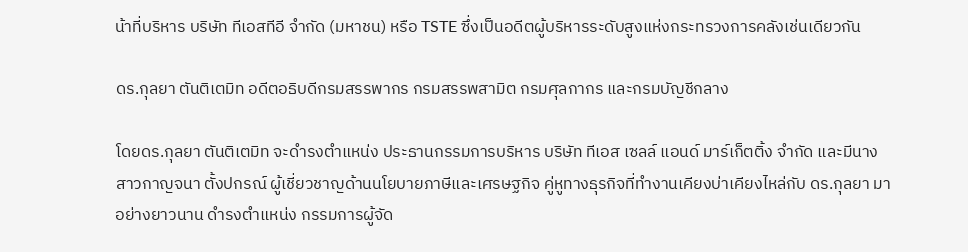น้าที่บริหาร บริษัท ทีเอสทีอี จำกัด (มหาชน) หรือ TSTE ซึ่งเป็นอดีตผู้บริหารระดับสูงแห่งกระทรวงการคลังเช่นเดียวกัน

ดร.กุลยา ตันติเตมิท อดีตอธิบดีกรมสรรพากร กรมสรรพสามิต กรมศุลกากร และกรมบัญชีกลาง

โดยดร.กุลยา ตันติเตมิท จะดำรงตำแหน่ง ประธานกรรมการบริหาร บริษัท ทีเอส เซลล์ แอนด์ มาร์เก็ตติ้ง จำกัด และมีนางสาวกาญจนา ตั้งปกรณ์ ผู้เชี่ยวชาญด้านนโยบายภาษีและเศรษฐกิจ คู่หูทางธุรกิจที่ทำงานเคียงบ่าเคียงไหล่กับ ดร.กุลยา มาอย่างยาวนาน ดำรงตำแหน่ง กรรมการผู้จัด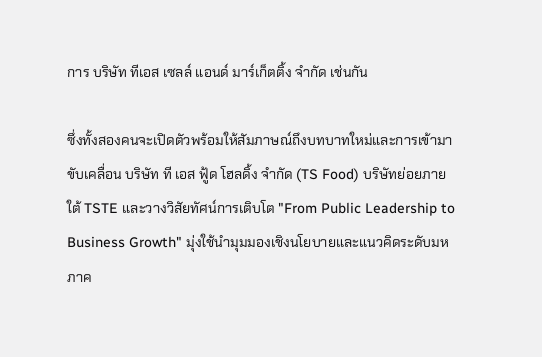การ บริษัท ทีเอส เซลล์ แอนด์ มาร์เก็ตติ้ง จำกัด เช่นกัน

ซึ่งทั้งสองคนจะเปิดตัวพร้อมให้สัมภาษณ์ถึงบทบาทใหม่และการเข้ามาขับเคลื่อน บริษัท ที เอส ฟู้ด โฮลดิ้ง จำกัด (TS Food) บริษัทย่อยภายใต้ TSTE และวางวิสัยทัศน์การเติบโต "From Public Leadership to Business Growth" มุ่งใช้นำมุมมองเชิงนโยบายและแนวคิดระดับมหภาค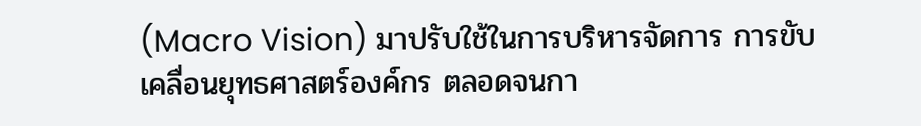(Macro Vision) มาปรับใช้ในการบริหารจัดการ การขับเคลื่อนยุทธศาสตร์องค์กร ตลอดจนกา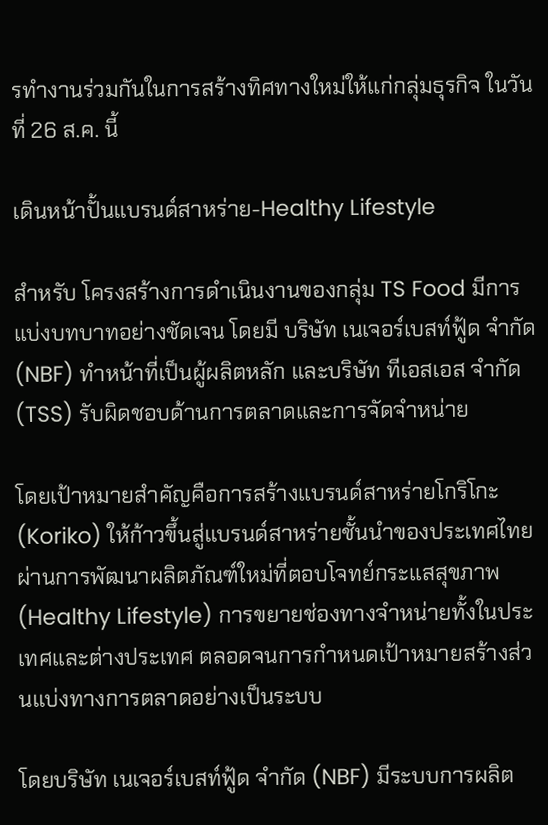รทำงานร่วมกันในการสร้างทิศทางใหม่ให้แก่กลุ่มธุรกิจ ในวันที่ 26 ส.ค. นี้

เดินหน้าปั้นแบรนด์สาหร่าย-Healthy Lifestyle

สำหรับ โครงสร้างการดำเนินงานของกลุ่ม TS Food มีการแบ่งบทบาทอย่างชัดเจน โดยมี บริษัท เนเจอร์เบสท์ฟู้ด จำกัด (NBF) ทำหน้าที่เป็นผู้ผลิตหลัก และบริษัท ทีเอสเอส จำกัด (TSS) รับผิดชอบด้านการตลาดและการจัดจำหน่าย

โดยเป้าหมายสำคัญคือการสร้างแบรนด์สาหร่ายโกริโกะ (Koriko) ให้ก้าวขึ้นสู่แบรนด์สาหร่ายชั้นนำของประเทศไทย ผ่านการพัฒนาผลิตภัณฑ์ใหม่ที่ตอบโจทย์กระแสสุขภาพ (Healthy Lifestyle) การขยายช่องทางจำหน่ายทั้งในประเทศและต่างประเทศ ตลอดจนการกำหนดเป้าหมายสร้างส่วนแบ่งทางการตลาดอย่างเป็นระบบ

โดยบริษัท เนเจอร์เบสท์ฟู้ด จำกัด (NBF) มีระบบการผลิต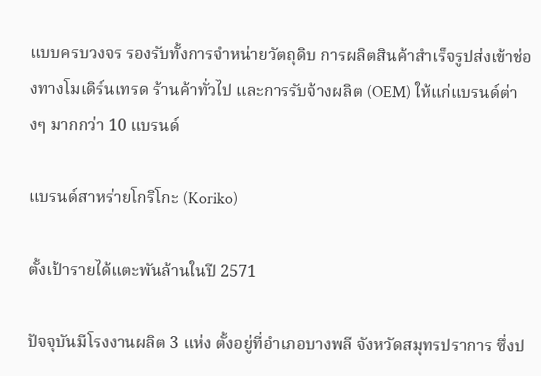แบบครบวงจร รองรับทั้งการจำหน่ายวัตถุดิบ การผลิตสินค้าสำเร็จรูปส่งเข้าช่องทางโมเดิร์นเทรด ร้านค้าทั่วไป และการรับจ้างผลิต (OEM) ให้แก่แบรนด์ต่างๆ มากกว่า 10 แบรนด์

แบรนด์สาหร่ายโกริโกะ (Koriko)

ตั้งเป้ารายได้แตะพันล้านในปี 2571

ปัจจุบันมีโรงงานผลิต 3 แห่ง ตั้งอยู่ที่อำเภอบางพลี จังหวัดสมุทรปราการ ซึ่งป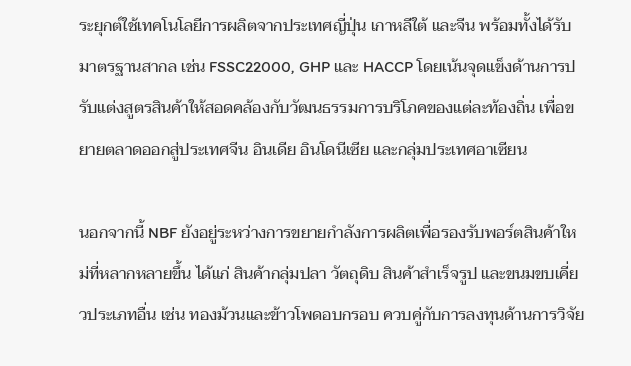ระยุกต์ใช้เทคโนโลยีการผลิตจากประเทศญี่ปุ่น เกาหลีใต้ และจีน พร้อมทั้งได้รับมาตรฐานสากล เช่น FSSC22000, GHP และ HACCP โดยเน้นจุดแข็งด้านการปรับแต่งสูตรสินค้าให้สอดคล้องกับวัฒนธรรมการบริโภคของแต่ละท้องถิ่น เพื่อขยายตลาดออกสู่ประเทศจีน อินเดีย อินโดนีเซีย และกลุ่มประเทศอาเซียน

นอกจากนี้ NBF ยังอยู่ระหว่างการขยายกำลังการผลิตเพื่อรองรับพอร์ตสินค้าใหม่ที่หลากหลายขึ้น ได้แก่ สินค้ากลุ่มปลา วัตถุดิบ สินค้าสำเร็จรูป และขนมขบเคี่ยวประเภทอื่น เช่น ทองม้วนและข้าวโพดอบกรอบ ควบคู่กับการลงทุนด้านการวิจัย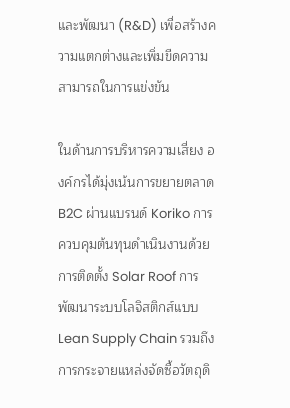และพัฒนา (R&D) เพื่อสร้างความแตกต่างและเพิ่มขีดความสามารถในการแข่งขัน

ในด้านการบริหารความเสี่ยง องค์กรได้มุ่งเน้นการขยายตลาด B2C ผ่านแบรนด์ Koriko การควบคุมต้นทุนดำเนินงานด้วยการติดตั้ง Solar Roof การพัฒนาระบบโลจิสติกส์แบบ Lean Supply Chain รวมถึงการกระจายแหล่งจัดซื้อวัตถุดิ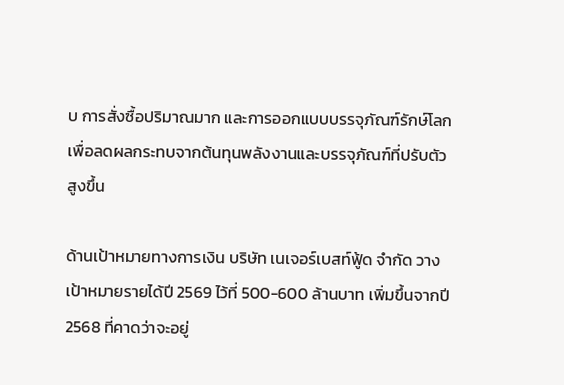บ การสั่งซื้อปริมาณมาก และการออกแบบบรรจุภัณฑ์รักษ์โลก เพื่อลดผลกระทบจากต้นทุนพลังงานและบรรจุภัณฑ์ที่ปรับตัวสูงขึ้น

ด้านเป้าหมายทางการเงิน บริษัท เนเจอร์เบสท์ฟู้ด จำกัด วางเป้าหมายรายได้ปี 2569 ไว้ที่ 500-600 ล้านบาท เพิ่มขึ้นจากปี 2568 ที่คาดว่าจะอยู่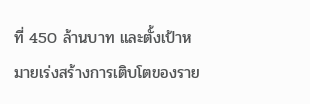ที่ 450 ล้านบาท และตั้งเป้าหมายเร่งสร้างการเติบโตของราย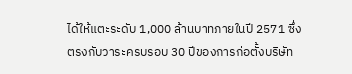ได้ให้แตะระดับ 1,000 ล้านบาทภายในปี 2571 ซึ่งตรงกับวาระครบรอบ 30 ปีของการก่อตั้งบริษัท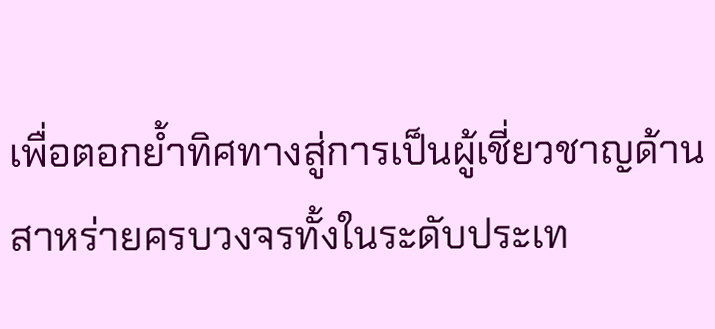เพื่อตอกย้ำทิศทางสู่การเป็นผู้เชี่ยวชาญด้านสาหร่ายครบวงจรทั้งในระดับประเท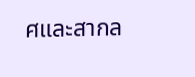ศและสากล